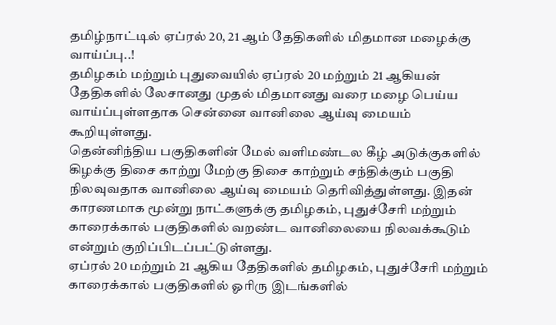தமிழ்நாட்டில் ஏப்ரல் 20, 21 ஆம் தேதிகளில் மிதமான மழைக்கு வாய்ப்பு..!
தமிழகம் மற்றும் புதுவையில் ஏப்ரல் 20 மற்றும் 21 ஆகியன் தேதிகளில் லேசானது முதல் மிதமானது வரை மழை பெய்ய வாய்ப்புள்ளதாக சென்னை வானிலை ஆய்வு மையம் கூறியுள்ளது.
தென்னிந்திய பகுதிகளின் மேல் வளிமண்டல கீழ் அடுக்குகளில் கிழக்கு திசை காற்று மேற்கு திசை காற்றும் சந்திக்கும் பகுதி நிலவுவதாக வானிலை ஆய்வு மையம் தெரிவித்துள்ளது. இதன் காரணமாக மூன்று நாட்களுக்கு தமிழகம், புதுச்சேரி மற்றும் காரைக்கால் பகுதிகளில் வறண்ட வானிலையை நிலவக்கூடும் என்றும் குறிப்பிடப்பட்டுள்ளது.
ஏப்ரல் 20 மற்றும் 21 ஆகிய தேதிகளில் தமிழகம், புதுச்சேரி மற்றும் காரைக்கால் பகுதிகளில் ஓரிரு இடங்களில்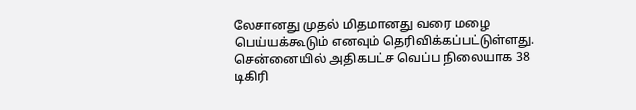லேசானது முதல் மிதமானது வரை மழை பெய்யக்கூடும் எனவும் தெரிவிக்கப்பட்டுள்ளது.
சென்னையில் அதிகபட்ச வெப்ப நிலையாக 38 டிகிரி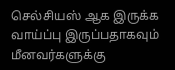செல்சியஸ் ஆக இருக்க வாய்ப்பு இருப்பதாகவும் மீனவர்களுக்கு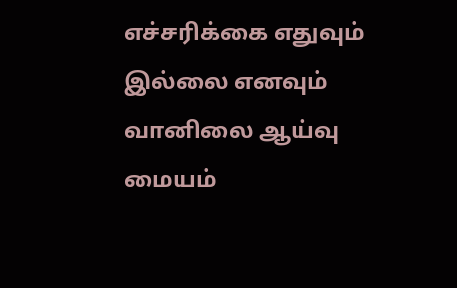எச்சரிக்கை எதுவும் இல்லை எனவும் வானிலை ஆய்வு மையம்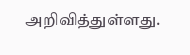அறிவித்துள்ளது.